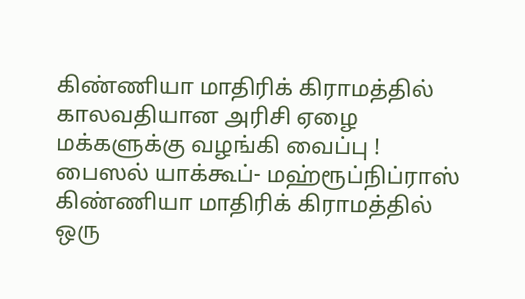கிண்ணியா மாதிரிக் கிராமத்தில் காலவதியான அரிசி ஏழை மக்களுக்கு வழங்கி வைப்பு !
பைஸல் யாக்கூப்- மஹ்ரூப்நிப்ராஸ்
கிண்ணியா மாதிரிக் கிராமத்தில் ஒரு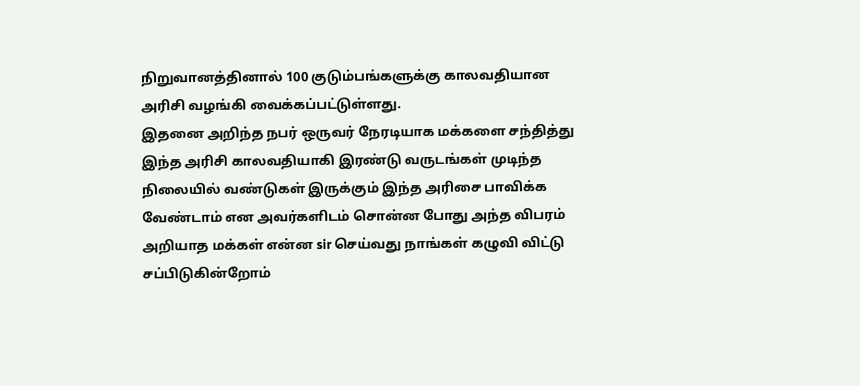நிறுவானத்தினால் 100 குடும்பங்களுக்கு காலவதியான அரிசி வழங்கி வைக்கப்பட்டுள்ளது.
இதனை அறிந்த நபர் ஒருவர் நேரடியாக மக்களை சந்தித்து இந்த அரிசி காலவதியாகி இரண்டு வருடங்கள் முடிந்த நிலையில் வண்டுகள் இருக்கும் இந்த அரிசை பாவிக்க வேண்டாம் என அவர்களிடம் சொன்ன போது அந்த விபரம் அறியாத மக்கள் என்ன sir செய்வது நாங்கள் கழுவி விட்டு சப்பிடுகின்றோம்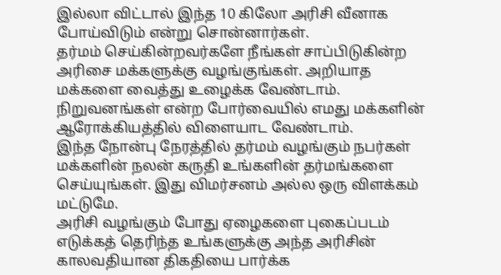இல்லா விட்டால் இந்த 10 கிலோ அரிசி வீனாக போய்விடும் என்று சொன்னார்கள்.
தர்மம் செய்கின்றவர்களே நீங்கள் சாப்பிடுகின்ற அரிசை மக்களுக்கு வழங்குங்கள். அறியாத மக்களை வைத்து உழைக்க வேண்டாம். நிறுவனங்கள் என்ற போர்வையில் எமது மக்களின் ஆரோக்கியத்தில் விளையாட வேண்டாம்.
இந்த நோன்பு நேரத்தில் தர்மம் வழங்கும் நபர்கள் மக்களின் நலன் கருதி உங்களின் தர்மங்களை செய்யுங்கள். இது விமர்சனம் அல்ல ஒரு விளக்கம் மட்டுமே.
அரிசி வழங்கும் போது ஏழைகளை புகைப்படம் எடுக்கத் தெரிந்த உங்களுக்கு அந்த அரிசின் காலவதியான திகதியை பார்க்க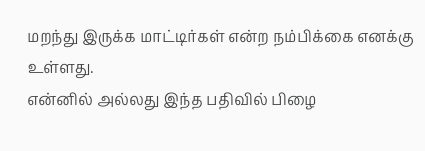மறந்து இருக்க மாட்டிர்கள் என்ற நம்பிக்கை எனக்கு உள்ளது.
என்னில் அல்லது இந்த பதிவில் பிழை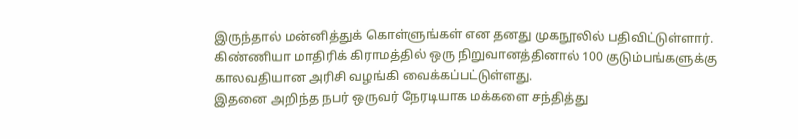இருந்தால் மன்னித்துக் கொள்ளுங்கள் என தனது முகநூலில் பதிவிட்டுள்ளார்.
கிண்ணியா மாதிரிக் கிராமத்தில் ஒரு நிறுவானத்தினால் 100 குடும்பங்களுக்கு காலவதியான அரிசி வழங்கி வைக்கப்பட்டுள்ளது.
இதனை அறிந்த நபர் ஒருவர் நேரடியாக மக்களை சந்தித்து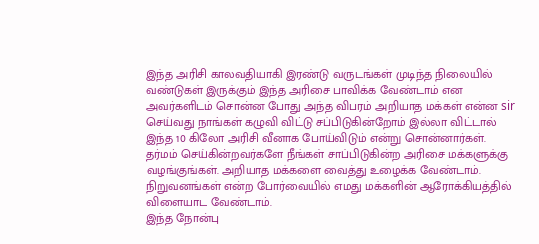இந்த அரிசி காலவதியாகி இரண்டு வருடங்கள் முடிந்த நிலையில் வண்டுகள் இருக்கும் இந்த அரிசை பாவிக்க வேண்டாம் என அவர்களிடம் சொன்ன போது அந்த விபரம் அறியாத மக்கள் என்ன sir செய்வது நாங்கள் கழுவி விட்டு சப்பிடுகின்றோம் இல்லா விட்டால் இந்த 10 கிலோ அரிசி வீனாக போய்விடும் என்று சொன்னார்கள்.
தர்மம் செய்கின்றவர்களே நீங்கள் சாப்பிடுகின்ற அரிசை மக்களுக்கு வழங்குங்கள். அறியாத மக்களை வைத்து உழைக்க வேண்டாம். நிறுவனங்கள் என்ற போர்வையில் எமது மக்களின் ஆரோக்கியத்தில் விளையாட வேண்டாம்.
இந்த நோன்பு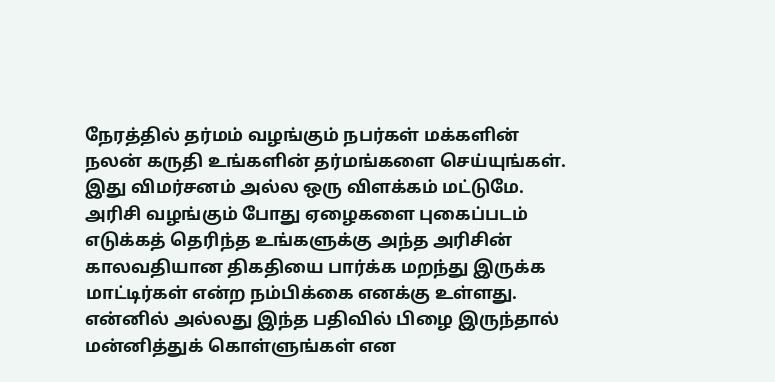நேரத்தில் தர்மம் வழங்கும் நபர்கள் மக்களின் நலன் கருதி உங்களின் தர்மங்களை செய்யுங்கள். இது விமர்சனம் அல்ல ஒரு விளக்கம் மட்டுமே.
அரிசி வழங்கும் போது ஏழைகளை புகைப்படம் எடுக்கத் தெரிந்த உங்களுக்கு அந்த அரிசின் காலவதியான திகதியை பார்க்க மறந்து இருக்க மாட்டிர்கள் என்ற நம்பிக்கை எனக்கு உள்ளது.
என்னில் அல்லது இந்த பதிவில் பிழை இருந்தால் மன்னித்துக் கொள்ளுங்கள் என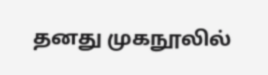தனது முகநூலில்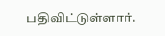பதிவிட்டுள்ளார்.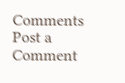Comments
Post a Comment